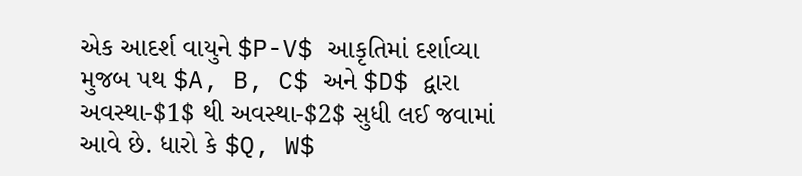એક આદર્શ વાયુને $P-V$ આકૃતિમાં દર્શાવ્યા મુજબ પથ $A, B, C$ અને $D$ દ્વારા અવસ્થા-$1$ થી અવસ્થા-$2$ સુધી લઈ જવામાં આવે છે. ધારો કે $Q, W$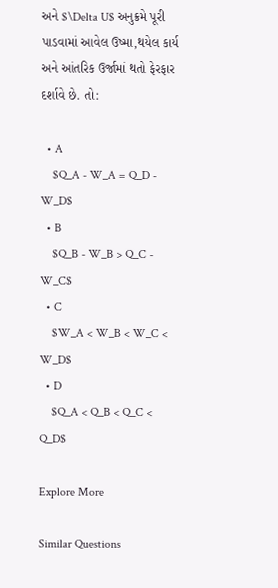અને $\Delta U$ અનુક્રમે પૂરી પાડવામાં આવેલ ઉષ્મા,થયેલ કાર્ય અને આંતરિક ઉર્જામાં થતો ફેરફાર દર્શાવે છે. તો:

  • A
    $Q_A - W_A = Q_D - W_D$
  • B
    $Q_B - W_B > Q_C - W_C$
  • C
    $W_A < W_B < W_C < W_D$
  • D
    $Q_A < Q_B < Q_C < Q_D$

Explore More

Similar Questions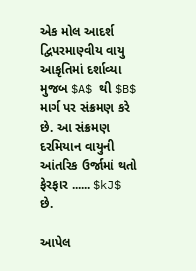એક મોલ આદર્શ દ્વિપરમાણ્વીય વાયુ આકૃતિમાં દર્શાવ્યા મુજબ $A$ થી $B$ માર્ગ પર સંક્રમણ કરે છે. આ સંક્રમણ દરમિયાન વાયુની આંતરિક ઉર્જામાં થતો ફેરફાર ...... $kJ$ છે.

આપેલ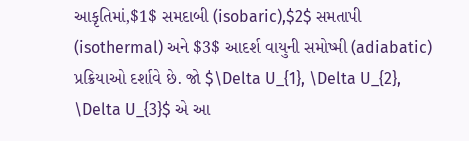આકૃતિમાં,$1$ સમદાબી (isobaric),$2$ સમતાપી (isothermal) અને $3$ આદર્શ વાયુની સમોષ્મી (adiabatic) પ્રક્રિયાઓ દર્શાવે છે. જો $\Delta U_{1}, \Delta U_{2}, \Delta U_{3}$ એ આ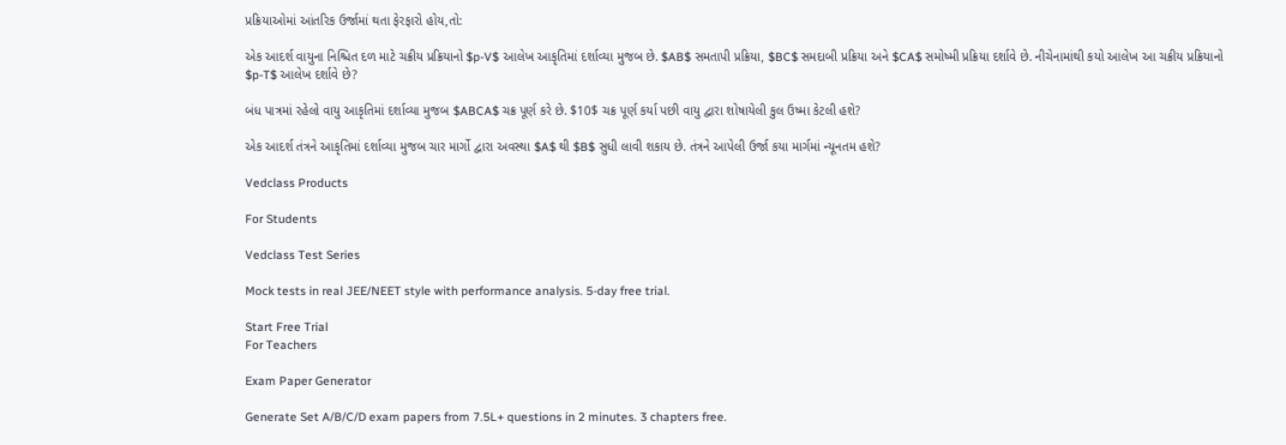પ્રક્રિયાઓમાં આંતરિક ઉર્જામાં થતા ફેરફારો હોય,તો:

એક આદર્શ વાયુના નિશ્ચિત દળ માટે ચક્રીય પ્રક્રિયાનો $p-V$ આલેખ આકૃતિમાં દર્શાવ્યા મુજબ છે. $AB$ સમતાપી પ્રક્રિયા, $BC$ સમદાબી પ્રક્રિયા અને $CA$ સમોષ્મી પ્રક્રિયા દર્શાવે છે. નીચેનામાંથી કયો આલેખ આ ચક્રીય પ્રક્રિયાનો $p-T$ આલેખ દર્શાવે છે?

બંધ પાત્રમાં રહેલો વાયુ આકૃતિમાં દર્શાવ્યા મુજબ $ABCA$ ચક્ર પૂર્ણ કરે છે. $10$ ચક્ર પૂર્ણ કર્યા પછી વાયુ દ્વારા શોષાયેલી કુલ ઉષ્મા કેટલી હશે?

એક આદર્શ તંત્રને આકૃતિમાં દર્શાવ્યા મુજબ ચાર માર્ગો દ્વારા અવસ્થા $A$ થી $B$ સુધી લાવી શકાય છે. તંત્રને આપેલી ઉર્જા કયા માર્ગમાં ન્યૂનતમ હશે?

Vedclass Products

For Students

Vedclass Test Series

Mock tests in real JEE/NEET style with performance analysis. 5-day free trial.

Start Free Trial
For Teachers

Exam Paper Generator

Generate Set A/B/C/D exam papers from 7.5L+ questions in 2 minutes. 3 chapters free.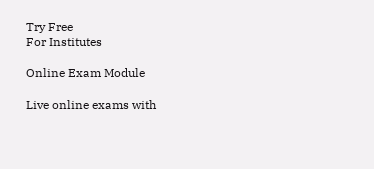Try Free
For Institutes

Online Exam Module

Live online exams with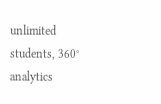unlimited students, 360° analytics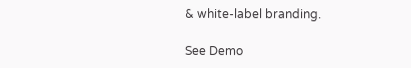& white-label branding.

See Demo